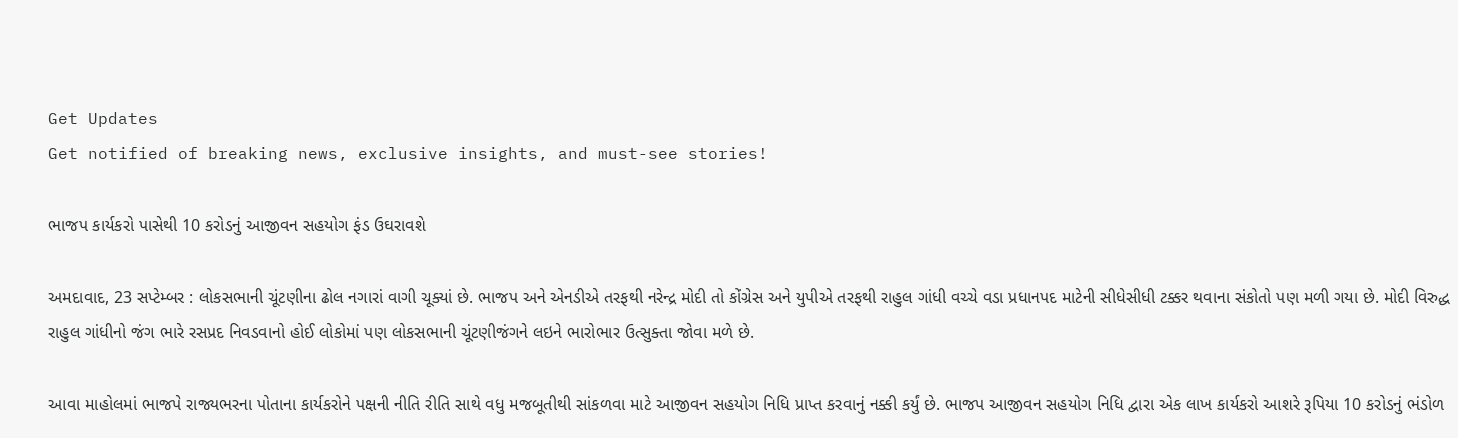Get Updates
Get notified of breaking news, exclusive insights, and must-see stories!

ભાજપ કાર્યકરો પાસેથી 10 કરોડનું આજીવન સહયોગ ફંડ ઉઘરાવશે

અમદાવાદ, 23 સપ્ટેમ્બર : લોકસભાની ચૂંટણીના ઢોલ નગારાં વાગી ચૂક્યાં છે. ભાજપ અને એનડીએ તરફથી નરેન્દ્ર મોદી તો કોંગ્રેસ અને યુપીએ તરફથી રાહુલ ગાંધી વચ્ચે વડા પ્રધાનપદ માટેની સીધેસીધી ટક્કર થવાના સંકોતો પણ મળી ગયા છે. મોદી વિરુદ્ધ રાહુલ ગાંધીનો જંગ ભારે રસપ્રદ નિવડવાનો હોઈ લોકોમાં પણ લોકસભાની ચૂંટણીજંગને લઇને ભારોભાર ઉત્સુક્તા જોવા મળે છે.

આવા માહોલમાં ભાજપે રાજ્યભરના પોતાના કાર્યકરોને પક્ષની નીતિ રીતિ સાથે વધુ મજબૂતીથી સાંકળવા માટે આજીવન સહયોગ નિધિ પ્રાપ્ત કરવાનું નક્કી કર્યું છે. ભાજપ આજીવન સહયોગ નિધિ દ્વારા એક લાખ કાર્યકરો આશરે રૂપિયા 10 કરોડનું ભંડોળ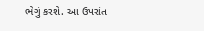ભેગું કરશે. આ ઉપરાંત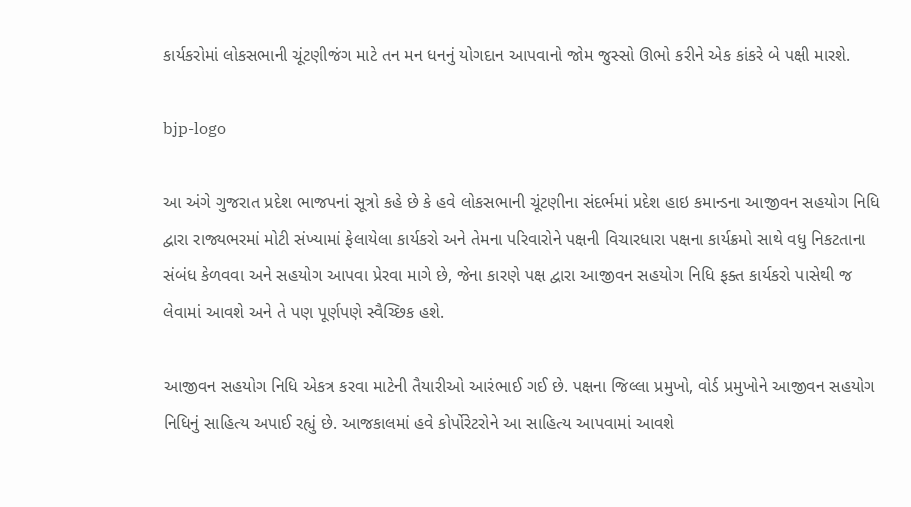કાર્યકરોમાં લોકસભાની ચૂંટણીજંગ માટે તન મન ધનનું યોગદાન આપવાનો જોમ જુસ્સો ઊભો કરીને એક કાંકરે બે પક્ષી મારશે.

bjp-logo

આ અંગે ગુજરાત પ્રદેશ ભાજપનાં સૂત્રો કહે છે કે હવે લોકસભાની ચૂંટણીના સંદર્ભમાં પ્રદેશ હાઇ કમાન્ડના આજીવન સહયોગ નિધિ દ્વારા રાજ્યભરમાં મોટી સંખ્યામાં ફેલાયેલા કાર્યકરો અને તેમના પરિવારોને પક્ષની વિચારધારા પક્ષના કાર્યક્રમો સાથે વધુ નિકટતાના સંબંધ કેળવવા અને સહયોગ આપવા પ્રેરવા માગે છે, જેના કારણે પક્ષ દ્વારા આજીવન સહયોગ નિધિ ફક્ત કાર્યકરો પાસેથી જ લેવામાં આવશે અને તે પણ પૂર્ણપણે સ્વૈચ્છિક હશે.

આજીવન સહયોગ નિધિ એકત્ર કરવા માટેની તૈયારીઓ આરંભાઈ ગઈ છે. પક્ષના જિલ્લા પ્રમુખો, વોર્ડ પ્રમુખોને આજીવન સહયોગ નિધિનું સાહિત્ય અપાઈ રહ્યું છે. આજકાલમાં હવે કોર્પોરેટરોને આ સાહિત્ય આપવામાં આવશે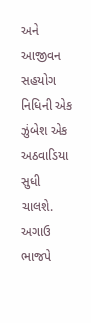અને આજીવન સહયોગ નિધિની એક ઝુંબેશ એક અઠવાડિયા સુધી ચાલશે. અગાઉ ભાજપે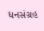ધનસંગ્રહ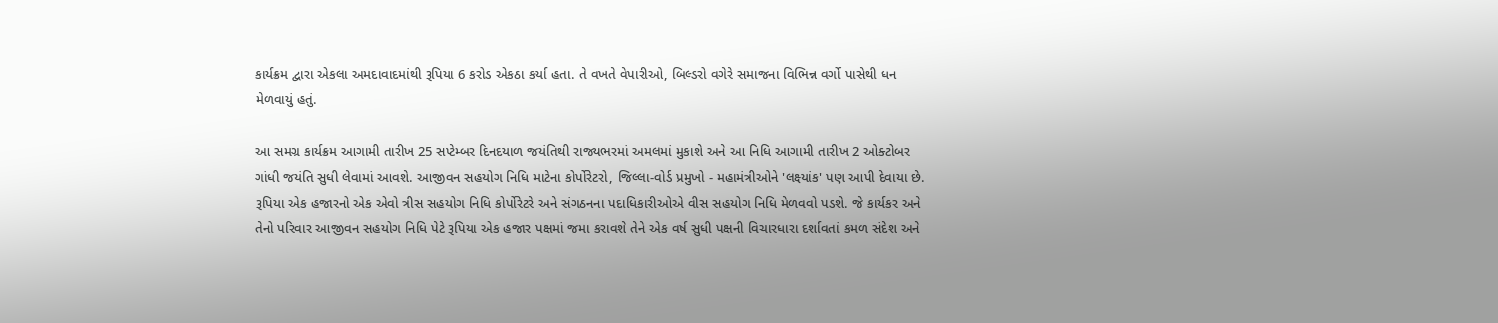કાર્યક્રમ દ્વારા એકલા અમદાવાદમાંથી રૂપિયા 6 કરોડ એકઠા કર્યા હતા. તે વખતે વેપારીઓ, બિલ્ડરો વગેરે સમાજના વિભિન્ન વર્ગો પાસેથી ધન મેળવાયું હતું.

આ સમગ્ર કાર્યક્રમ આગામી તારીખ 25 સપ્ટેમ્બર દિનદયાળ જયંતિથી રાજ્યભરમાં અમલમાં મુકાશે અને આ નિધિ આગામી તારીખ 2 ઓક્ટોબર ગાંધી જયંતિ સુધી લેવામાં આવશે. આજીવન સહયોગ નિધિ માટેના કોર્પોરેટરો, જિલ્લા-વોર્ડ પ્રમુખો - મહામંત્રીઓને 'લક્ષ્યાંક' પણ આપી દેવાયા છે. રૂપિયા એક હજારનો એક એવો ત્રીસ સહયોગ નિધિ કોર્પોરેટરે અને સંગઠનના પદાધિકારીઓએ વીસ સહયોગ નિધિ મેળવવો પડશે. જે કાર્યકર અને તેનો પરિવાર આજીવન સહયોગ નિધિ પેટે રૂપિયા એક હજાર પક્ષમાં જમા કરાવશે તેને એક વર્ષ સુધી પક્ષની વિચારધારા દર્શાવતાં કમળ સંદેશ અને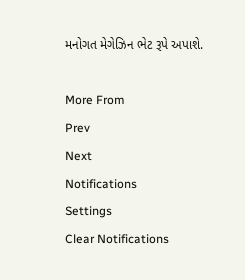મનોગત મેગેઝિન ભેટ રૂપે અપાશે.

More From
Prev
Next
Notifications
Settings
Clear Notifications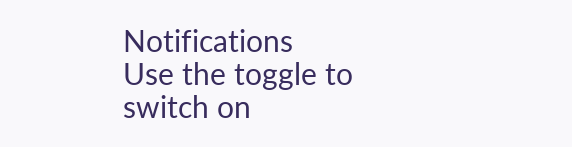Notifications
Use the toggle to switch on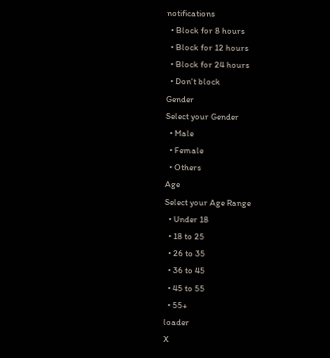notifications
  • Block for 8 hours
  • Block for 12 hours
  • Block for 24 hours
  • Don't block
Gender
Select your Gender
  • Male
  • Female
  • Others
Age
Select your Age Range
  • Under 18
  • 18 to 25
  • 26 to 35
  • 36 to 45
  • 45 to 55
  • 55+
loader
X